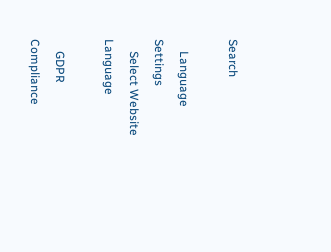Search

    Language Settings
    Select Website Language

    GDPR Compliance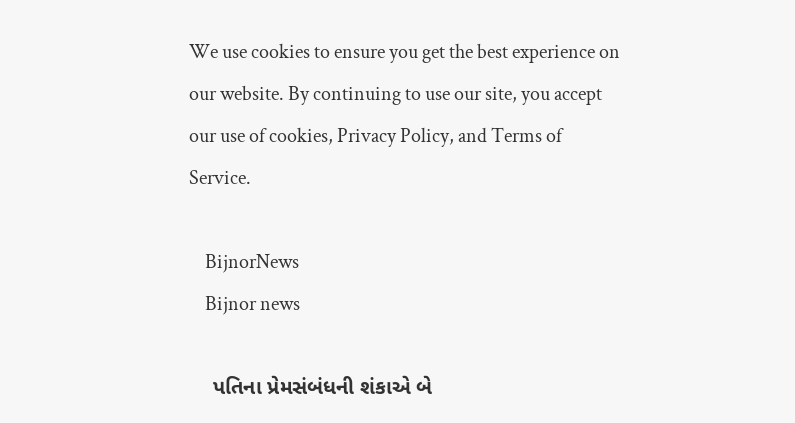We use cookies to ensure you get the best experience on our website. By continuing to use our site, you accept our use of cookies, Privacy Policy, and Terms of Service.

    BijnorNews
    Bijnor news

    પતિના પ્રેમસંબંધની શંકાએ બે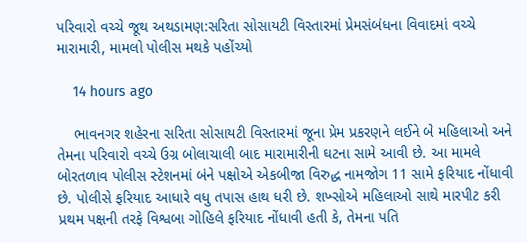પરિવારો વચ્ચે જૂથ અથડામણ:સરિતા સોસાયટી વિસ્તારમાં પ્રેમસંબંધના વિવાદમાં વચ્ચે મારામારી, મામલો પોલીસ મથકે પહોંચ્યો

    14 hours ago

    ભાવનગર શહેરના સરિતા સોસાયટી વિસ્તારમાં જૂના પ્રેમ પ્રકરણને લઈને બે મહિલાઓ અને તેમના પરિવારો વચ્ચે ઉગ્ર બોલાચાલી બાદ મારામારીની ઘટના સામે આવી છે. આ મામલે બોરતળાવ પોલીસ સ્ટેશનમાં બંને પક્ષોએ એકબીજા વિરુદ્ધ નામજોગ 11 સામે ફરિયાદ નોંધાવી છે. પોલીસે ફરિયાદ આધારે વધુ તપાસ હાથ ધરી છે. શખ્સોએ મહિલાઓ સાથે મારપીટ કરી પ્રથમ પક્ષની તરફે વિશ્વબા ગોહિલે ફરિયાદ નોંધાવી હતી કે, તેમના પતિ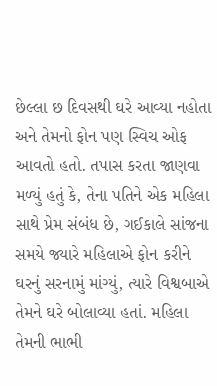છેલ્લા છ દિવસથી ઘરે આવ્યા નહોતા અને તેમનો ફોન પણ સ્વિચ ઓફ આવતો હતો. તપાસ કરતા જાણવા મળ્યું હતું કે, તેના પતિને એક મહિલા સાથે પ્રેમ સંબંધ છે, ગઈકાલે સાંજના સમયે જ્યારે મહિલાએ ફોન કરીને ઘરનું સરનામું માંગ્યું, ત્યારે વિશ્વબાએ તેમને ઘરે બોલાવ્યા હતાં. મહિલા તેમની ભાભી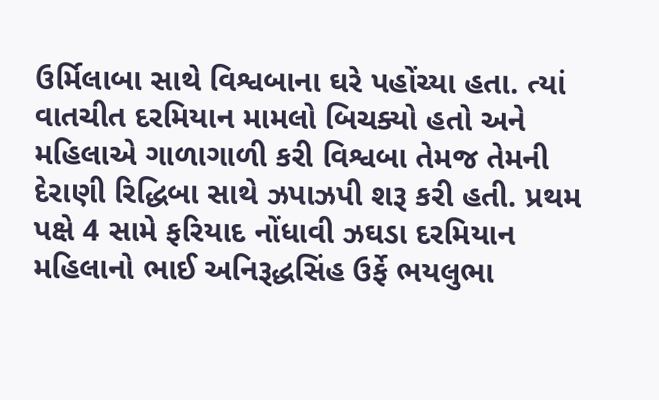ઉર્મિલાબા સાથે વિશ્વબાના ઘરે પહોંચ્યા હતા. ત્યાં વાતચીત દરમિયાન મામલો બિચક્યો હતો અને મહિલાએ ગાળાગાળી કરી વિશ્વબા તેમજ તેમની દેરાણી રિદ્ધિબા સાથે ઝપાઝપી શરૂ કરી હતી. પ્રથમ પક્ષે 4 સામે ફરિયાદ નોંધાવી ઝઘડા દરમિયાન મહિલાનો ભાઈ અનિરૂદ્ધસિંહ ઉર્ફે ભયલુભા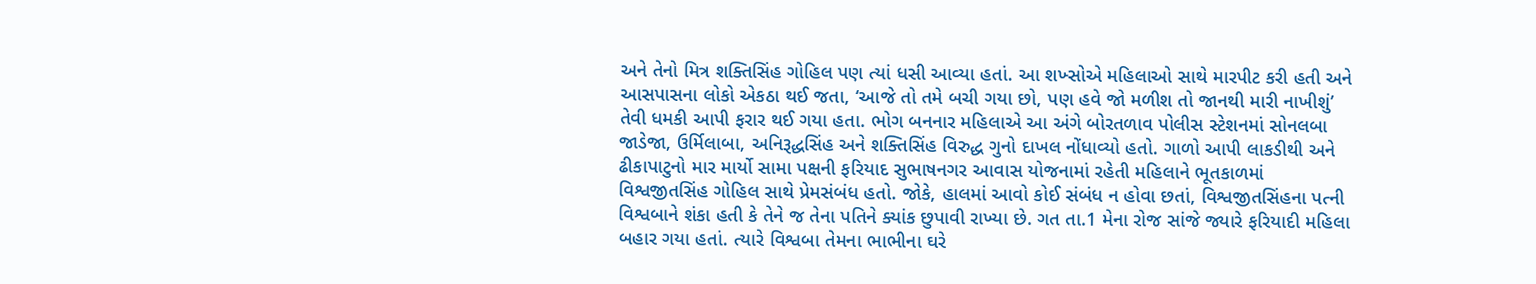અને તેનો મિત્ર શક્તિસિંહ ગોહિલ પણ ત્યાં ધસી આવ્યા હતાં. આ શખ્સોએ મહિલાઓ સાથે મારપીટ કરી હતી અને આસપાસના લોકો એકઠા થઈ જતા, ‘આજે તો તમે બચી ગયા છો, પણ હવે જો મળીશ તો જાનથી મારી નાખીશું’ તેવી ધમકી આપી ફરાર થઈ ગયા હતા. ભોગ બનનાર મહિલાએ આ અંગે બોરતળાવ પોલીસ સ્ટેશનમાં સોનલબા જાડેજા, ઉર્મિલાબા, અનિરૂદ્ધસિંહ અને શક્તિસિંહ વિરુદ્ધ ગુનો દાખલ નોંધાવ્યો હતો. ગાળો આપી લાકડીથી અને ઢીકાપાટુનો માર માર્યો સામા પક્ષની ફરિયાદ સુભાષનગર આવાસ યોજનામાં રહેતી મહિલાને ભૂતકાળમાં વિશ્વજીતસિંહ ગોહિલ સાથે પ્રેમસંબંધ હતો. જોકે, હાલમાં આવો કોઈ સંબંધ ન હોવા છતાં, વિશ્વજીતસિંહના પત્ની વિશ્વબાને શંકા હતી કે તેને જ તેના પતિને ક્યાંક છુપાવી રાખ્યા છે. ગત તા.1 મેના રોજ સાંજે જ્યારે ફરિયાદી મહિલા બહાર ગયા હતાં. ત્યારે વિશ્વબા તેમના ભાભીના ઘરે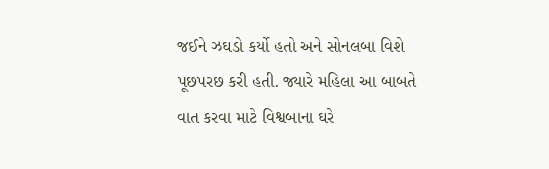જઈને ઝઘડો કર્યો હતો અને સોનલબા વિશે પૂછપરછ કરી હતી. જ્યારે મહિલા આ બાબતે વાત કરવા માટે વિશ્વબાના ઘરે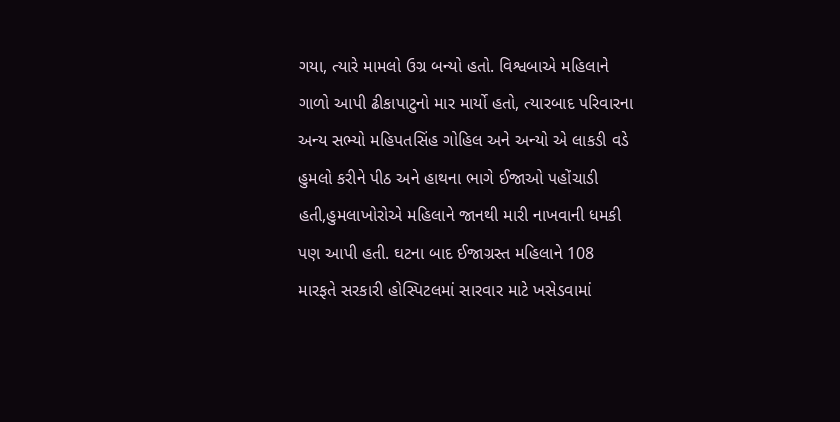ગયા, ત્યારે મામલો ઉગ્ર બન્યો હતો. વિશ્વબાએ મહિલાને ગાળો આપી ઢીકાપાટુનો માર માર્યો હતો, ત્યારબાદ પરિવારના અન્ય સભ્યો મહિપતસિંહ ગોહિલ અને અન્યો એ લાકડી વડે હુમલો કરીને પીઠ અને હાથના ભાગે ઈજાઓ પહોંચાડી હતી,હુમલાખોરોએ મહિલાને જાનથી મારી નાખવાની ધમકી પણ આપી હતી. ઘટના બાદ ઈજાગ્રસ્ત મહિલાને 108 મારફતે સરકારી હોસ્પિટલમાં સારવાર માટે ખસેડવામાં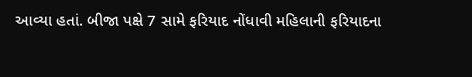આવ્યા હતાં. બીજા પક્ષે 7 સામે ફરિયાદ નોંધાવી મહિલાની ફરિયાદના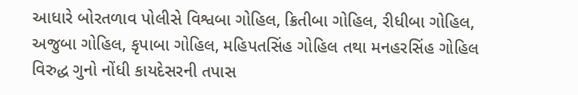આધારે બોરતળાવ પોલીસે વિશ્વબા ગોહિલ, ક્રિતીબા ગોહિલ, રીધીબા ગોહિલ, અજુબા ગોહિલ, કૃપાબા ગોહિલ, મહિપતસિંહ ગોહિલ તથા મનહરસિંહ ગોહિલ વિરુદ્ધ ગુનો નોંધી કાયદેસરની તપાસ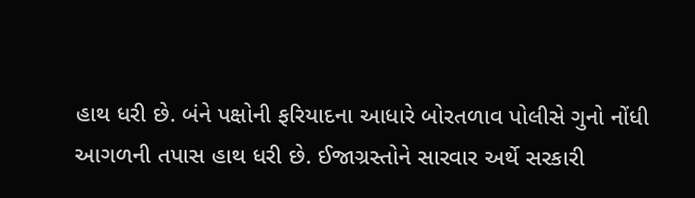હાથ ધરી છે. બંને પક્ષોની ફરિયાદના આધારે બોરતળાવ પોલીસે ગુનો નોંધી આગળની તપાસ હાથ ધરી છે. ઈજાગ્રસ્તોને સારવાર અર્થે સરકારી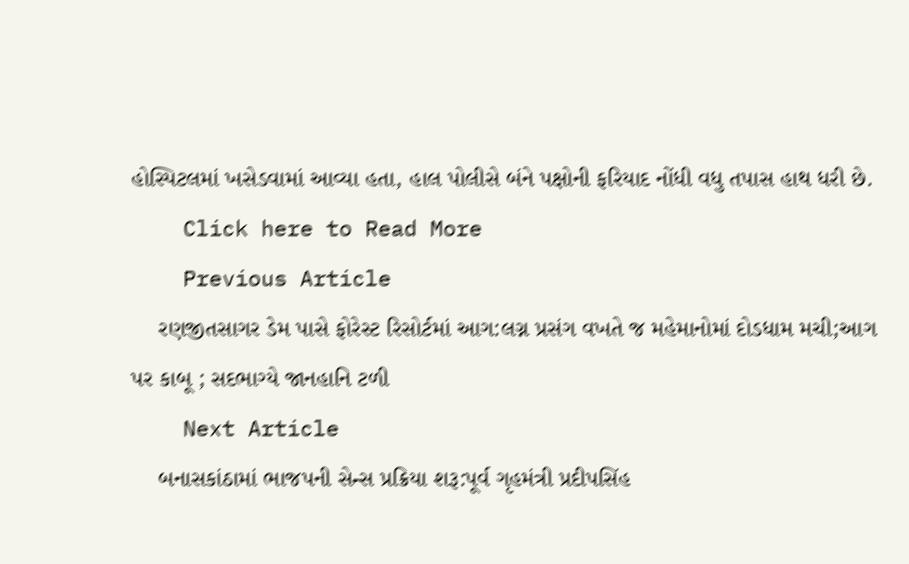હોસ્પિટલમાં ખસેડવામાં આવ્યા હતા, હાલ પોલીસે બંને પક્ષોની ફરિયાદ નોંધી વધુ તપાસ હાથ ધરી છે.
    Click here to Read More
    Previous Article
    રણજીતસાગર ડેમ પાસે ફોરેસ્ટ રિસોર્ટમાં આગ:લગ્ન પ્રસંગ વખતે જ મહેમાનોમાં દોડધામ મચી;આગ પર કાબૂ ; સદભાગ્યે જાનહાનિ ટળી
    Next Article
    બનાસકાંઠામાં ભાજપની સેન્સ પ્રક્રિયા શરૂ:પૂર્વ ગૃહમંત્રી પ્રદીપસિંહ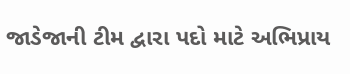જાડેજાની ટીમ દ્વારા પદો માટે અભિપ્રાય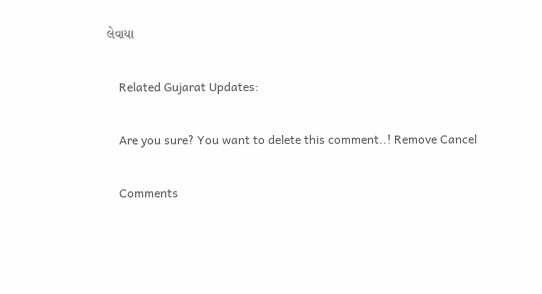લેવાયા

    Related Gujarat Updates:

    Are you sure? You want to delete this comment..! Remove Cancel

    Comments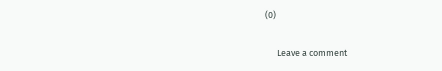(0)

      Leave a comment